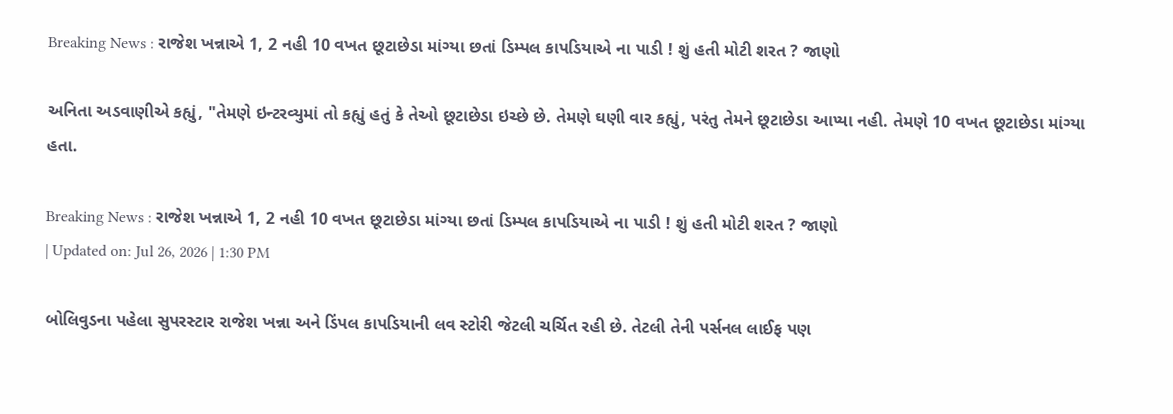Breaking News : રાજેશ ખન્નાએ 1, 2 નહી 10 વખત છૂટાછેડા માંગ્યા છતાં ડિમ્પલ કાપડિયાએ ના પાડી ! શું હતી મોટી શરત ? જાણો

અનિતા અડવાણીએ કહ્યું, "તેમણે ઇન્ટરવ્યુમાં તો કહ્યું હતું કે તેઓ છૂટાછેડા ઇચ્છે છે. તેમણે ઘણી વાર કહ્યું, પરંતુ તેમને છૂટાછેડા આપ્યા નહી. તેમણે 10 વખત છૂટાછેડા માંગ્યા હતા.

Breaking News : રાજેશ ખન્નાએ 1, 2 નહી 10 વખત છૂટાછેડા માંગ્યા છતાં ડિમ્પલ કાપડિયાએ ના પાડી ! શું હતી મોટી શરત ? જાણો
| Updated on: Jul 26, 2026 | 1:30 PM

બોલિવુડના પહેલા સુપરસ્ટાર રાજેશ ખન્ના અને ડિંપલ કાપડિયાની લવ સ્ટોરી જેટલી ચર્ચિત રહી છે. તેટલી તેની પર્સનલ લાઈફ પણ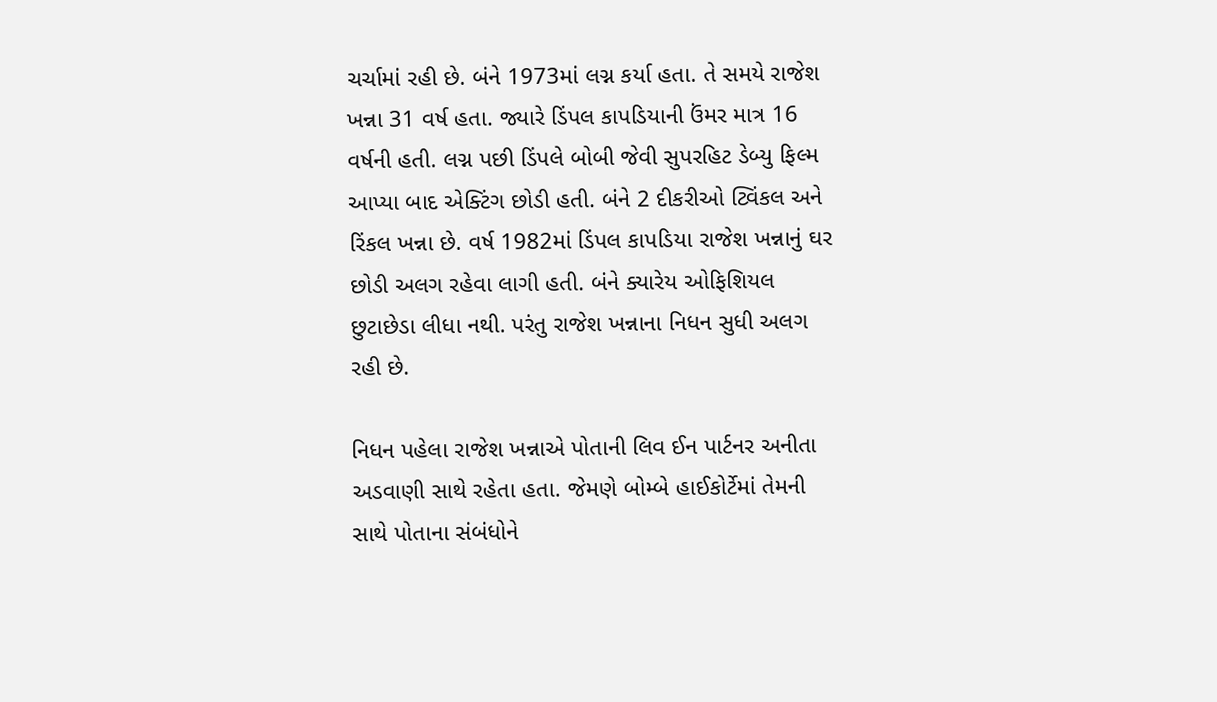ચર્ચામાં રહી છે. બંને 1973માં લગ્ન કર્યા હતા. તે સમયે રાજેશ ખન્ના 31 વર્ષ હતા. જ્યારે ડિંપલ કાપડિયાની ઉંમર માત્ર 16 વર્ષની હતી. લગ્ન પછી ડિંપલે બોબી જેવી સુપરહિટ ડેબ્યુ ફિલ્મ આપ્યા બાદ એક્ટિંગ છોડી હતી. બંને 2 દીકરીઓ ટ્વિંકલ અને રિંકલ ખન્ના છે. વર્ષ 1982માં ડિંપલ કાપડિયા રાજેશ ખન્નાનું ઘર છોડી અલગ રહેવા લાગી હતી. બંને ક્યારેય ઓફિશિયલ છુટાછેડા લીધા નથી. પરંતુ રાજેશ ખન્નાના નિધન સુધી અલગ રહી છે.

નિધન પહેલા રાજેશ ખન્નાએ પોતાની લિવ ઈન પાર્ટનર અનીતા અડવાણી સાથે રહેતા હતા. જેમણે બોમ્બે હાઈકોર્ટેમાં તેમની સાથે પોતાના સંબંધોને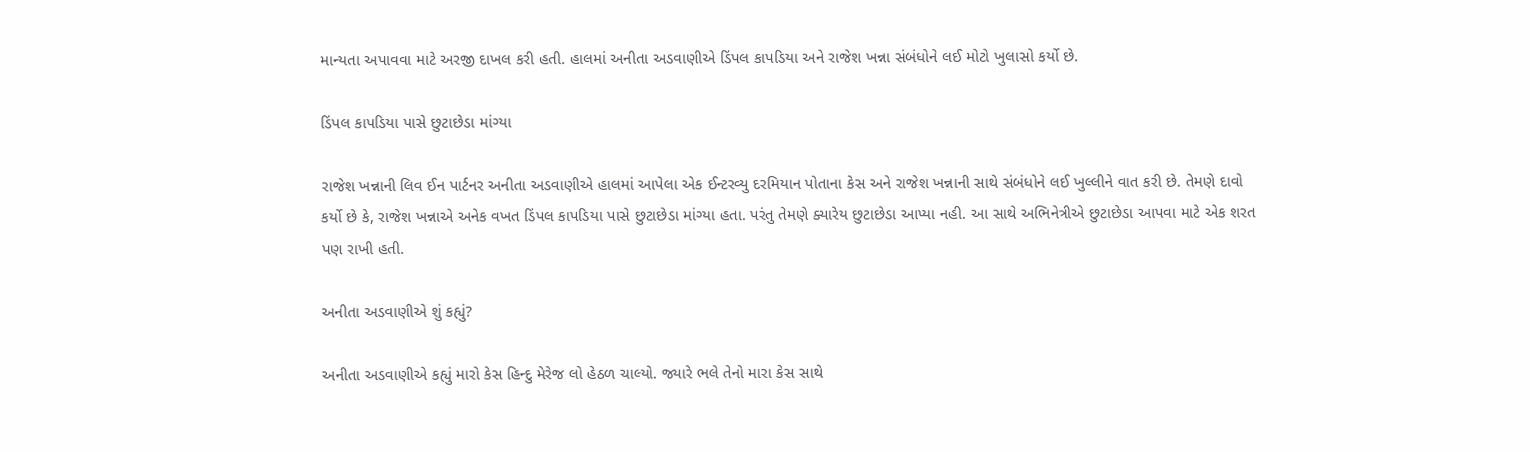માન્યતા અપાવવા માટે અરજી દાખલ કરી હતી. હાલમાં અનીતા અડવાણીએ ડિંપલ કાપડિયા અને રાજેશ ખન્ના સંબંધોને લઈ મોટો ખુલાસો કર્યો છે.

ડિંપલ કાપડિયા પાસે છુટાછેડા માંગ્યા

રાજેશ ખન્નાની લિવ ઈન પાર્ટનર અનીતા અડવાણીએ હાલમાં આપેલા એક ઈન્ટરવ્યુ દરમિયાન પોતાના કેસ અને રાજેશ ખન્નાની સાથે સંબંધોને લઈ ખુલ્લીને વાત કરી છે. તેમણે દાવો કર્યો છે કે, રાજેશ ખન્નાએ અનેક વખત ડિંપલ કાપડિયા પાસે છુટાછેડા માંગ્યા હતા. પરંતુ તેમણે ક્યારેય છુટાછેડા આપ્યા નહી. આ સાથે અભિનેત્રીએ છુટાછેડા આપવા માટે એક શરત પણ રાખી હતી.

અનીતા અડવાણીએ શું કહ્યું?

અનીતા અડવાણીએ કહ્યું મારો કેસ હિન્દુ મેરેજ લો હેઠળ ચાલ્યો. જ્યારે ભલે તેનો મારા કેસ સાથે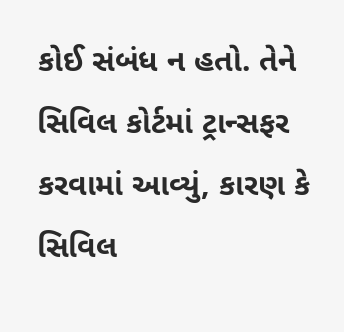કોઈ સંબંધ ન હતો. તેને સિવિલ કોર્ટમાં ટ્રાન્સફર કરવામાં આવ્યું, કારણ કે સિવિલ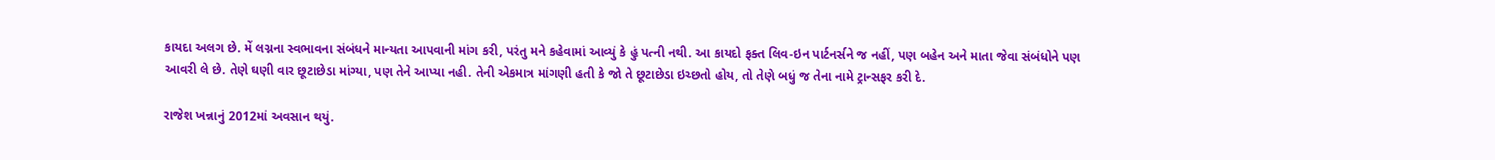કાયદા અલગ છે. મેં લગ્નના સ્વભાવના સંબંધને માન્યતા આપવાની માંગ કરી, પરંતુ મને કહેવામાં આવ્યું કે હું પત્ની નથી. આ કાયદો ફક્ત લિવ-ઇન પાર્ટનર્સને જ નહીં, પણ બહેન અને માતા જેવા સંબંધોને પણ આવરી લે છે. તેણે ઘણી વાર છૂટાછેડા માંગ્યા, પણ તેને આપ્યા નહી. તેની એકમાત્ર માંગણી હતી કે જો તે છૂટાછેડા ઇચ્છતો હોય, તો તેણે બધું જ તેના નામે ટ્રાન્સફર કરી દે.

રાજેશ ખન્નાનું 2012માં અવસાન થયું.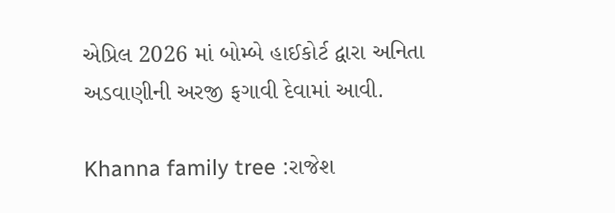એપ્રિલ 2026 માં બોમ્બે હાઈકોર્ટ દ્વારા અનિતા અડવાણીની અરજી ફગાવી દેવામાં આવી.

Khanna family tree :રાજેશ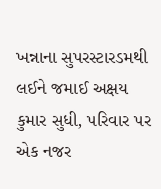ખન્નાના સુપરસ્ટારડમથી લઈને જમાઈ અક્ષય કુમાર સુધી, પરિવાર પર એક નજર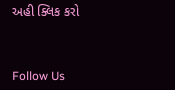અહી ક્લિક કરો



Follow Us